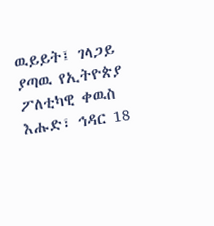ዉይይት፤ ገላጋይ ያጣዉ የኢትዮጵያ ፖለቲካዊ ቀዉስ
እሑድ፣ ኅዳር 18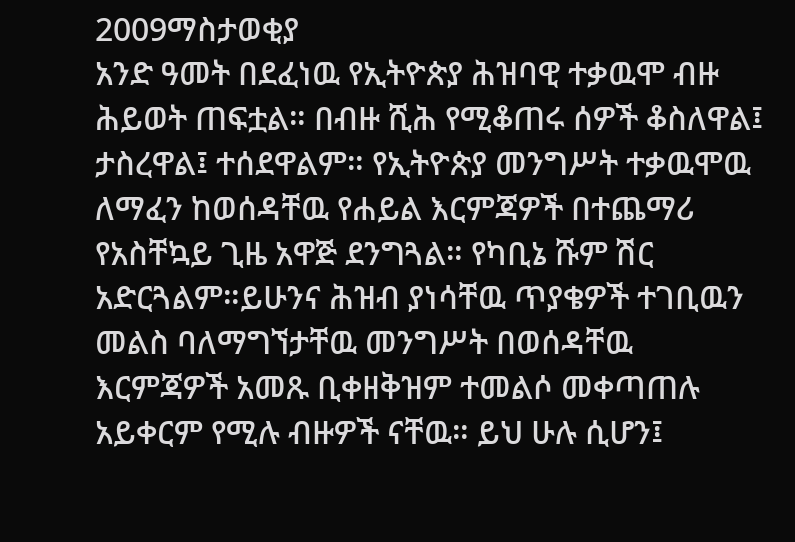2009ማስታወቂያ
አንድ ዓመት በደፈነዉ የኢትዮጵያ ሕዝባዊ ተቃዉሞ ብዙ ሕይወት ጠፍቷል። በብዙ ሺሕ የሚቆጠሩ ሰዎች ቆስለዋል፤ ታስረዋል፤ ተሰደዋልም። የኢትዮጵያ መንግሥት ተቃዉሞዉ ለማፈን ከወሰዳቸዉ የሐይል እርምጃዎች በተጨማሪ የአስቸኳይ ጊዜ አዋጅ ደንግጓል። የካቢኔ ሹም ሽር አድርጓልም።ይሁንና ሕዝብ ያነሳቸዉ ጥያቄዎች ተገቢዉን መልስ ባለማግኘታቸዉ መንግሥት በወሰዳቸዉ እርምጃዎች አመጹ ቢቀዘቅዝም ተመልሶ መቀጣጠሉ አይቀርም የሚሉ ብዙዎች ናቸዉ። ይህ ሁሉ ሲሆን፤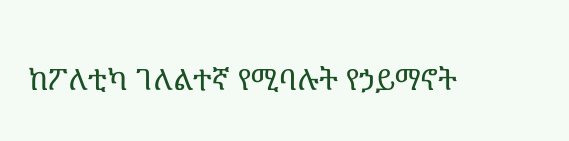ከፖለቲካ ገለልተኛ የሚባሉት የኃይማኖት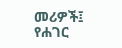መሪዎች፤ የሐገር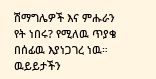ሽማግሌዎች እና ምሑራን የት ነበሩ? የሚለዉ ጥያቄ በሰፊዉ እያነጋገረ ነዉ። ዉይይታችን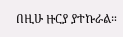በዚሁ ዙርያ ያተኩራል።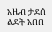አዜብ ታደሰ
ልደት አበበ